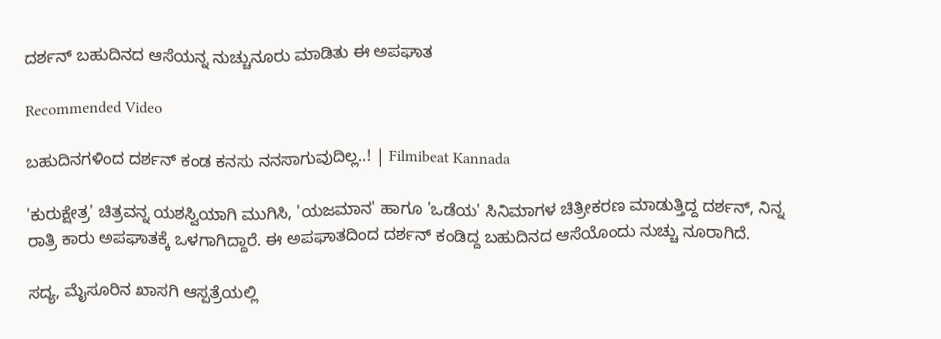ದರ್ಶನ್ ಬಹುದಿನದ ಆಸೆಯನ್ನ ನುಚ್ಚುನೂರು ಮಾಡಿತು ಈ ಅಪಘಾತ

Recommended Video

ಬಹುದಿನಗಳಿಂದ ದರ್ಶನ್ ಕಂಡ ಕನಸು ನನಸಾಗುವುದಿಲ್ಲ..! | Filmibeat Kannada

'ಕುರುಕ್ಷೇತ್ರ' ಚಿತ್ರವನ್ನ ಯಶಸ್ವಿಯಾಗಿ ಮುಗಿಸಿ, 'ಯಜಮಾನ' ಹಾಗೂ 'ಒಡೆಯ' ಸಿನಿಮಾಗಳ ಚಿತ್ರೀಕರಣ ಮಾಡುತ್ತಿದ್ದ ದರ್ಶನ್, ನಿನ್ನ ರಾತ್ರಿ ಕಾರು ಅಪಘಾತಕ್ಕೆ ಒಳಗಾಗಿದ್ದಾರೆ. ಈ ಅಪಘಾತದಿಂದ ದರ್ಶನ್ ಕಂಡಿದ್ದ ಬಹುದಿನದ ಆಸೆಯೊಂದು ನುಚ್ಚು ನೂರಾಗಿದೆ.

ಸದ್ಯ, ಮೈಸೂರಿನ ಖಾಸಗಿ ಆಸ್ಪತ್ರೆಯಲ್ಲಿ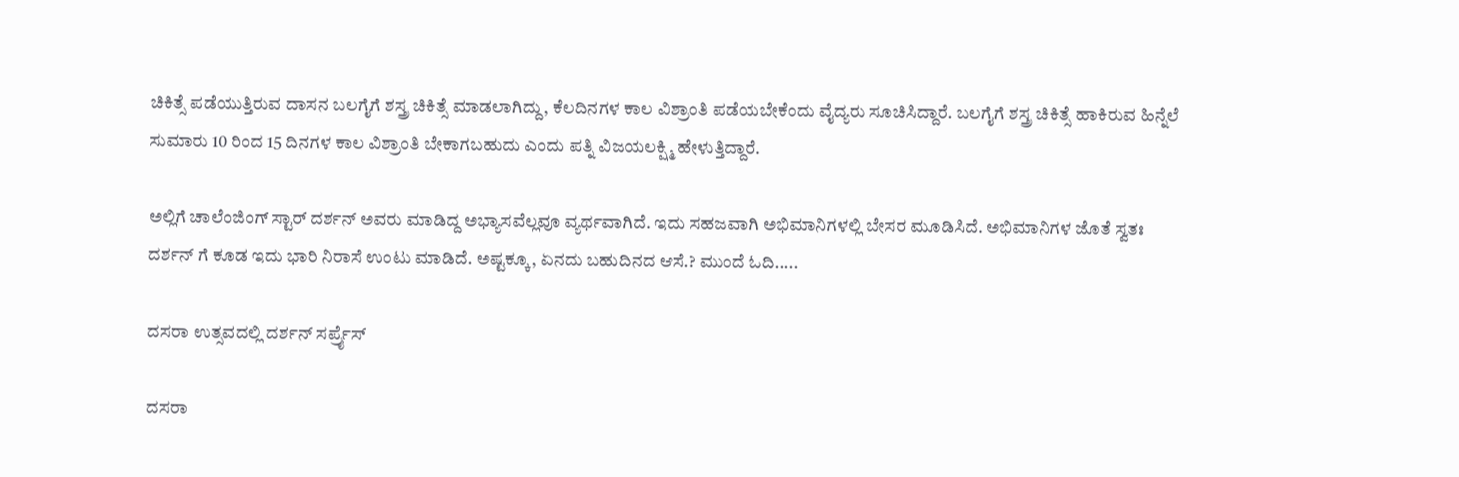ಚಿಕಿತ್ಸೆ ಪಡೆಯುತ್ತಿರುವ ದಾಸನ ಬಲಗೈಗೆ ಶಸ್ತ್ರ ಚಿಕಿತ್ಸೆ ಮಾಡಲಾಗಿದ್ದು, ಕೆಲದಿನಗಳ ಕಾಲ ವಿಶ್ರಾಂತಿ ಪಡೆಯಬೇಕೆಂದು ವೈದ್ಯರು ಸೂಚಿಸಿದ್ದಾರೆ. ಬಲಗೈಗೆ ಶಸ್ತ್ರ ಚಿಕಿತ್ಸೆ ಹಾಕಿರುವ ಹಿನ್ನೆಲೆ ಸುಮಾರು 10 ರಿಂದ 15 ದಿನಗಳ ಕಾಲ ವಿಶ್ರಾಂತಿ ಬೇಕಾಗಬಹುದು ಎಂದು ಪತ್ನಿ ವಿಜಯಲಕ್ಷ್ಮಿ ಹೇಳುತ್ತಿದ್ದಾರೆ.

ಅಲ್ಲಿಗೆ ಚಾಲೆಂಜಿಂಗ್ ಸ್ಟಾರ್ ದರ್ಶನ್ ಅವರು ಮಾಡಿದ್ದ ಅಭ್ಯಾಸವೆಲ್ಲವೂ ವ್ಯರ್ಥವಾಗಿದೆ. ಇದು ಸಹಜವಾಗಿ ಅಭಿಮಾನಿಗಳಲ್ಲಿ ಬೇಸರ ಮೂಡಿಸಿದೆ. ಅಭಿಮಾನಿಗಳ ಜೊತೆ ಸ್ವತಃ ದರ್ಶನ್ ಗೆ ಕೂಡ ಇದು ಭಾರಿ ನಿರಾಸೆ ಉಂಟು ಮಾಡಿದೆ. ಅಷ್ಟಕ್ಕೂ, ಏನದು ಬಹುದಿನದ ಆಸೆ.? ಮುಂದೆ ಓದಿ.....

ದಸರಾ ಉತ್ಸವದಲ್ಲಿ ದರ್ಶನ್ ಸರ್ಪ್ರೈಸ್

ದಸರಾ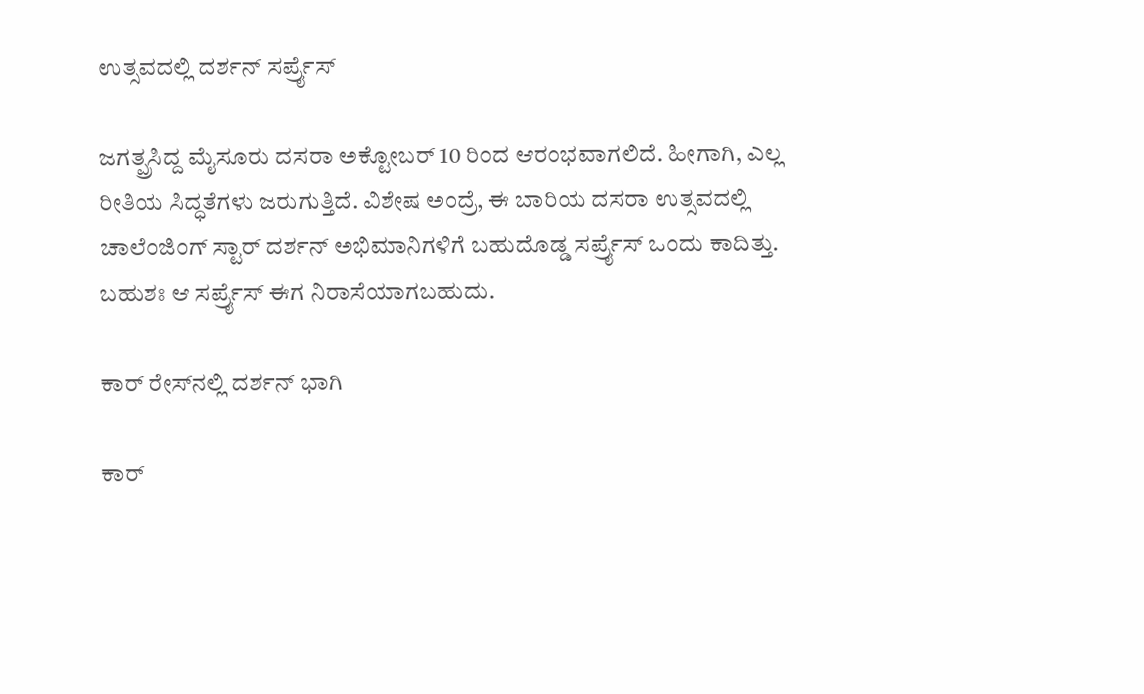ಉತ್ಸವದಲ್ಲಿ ದರ್ಶನ್ ಸರ್ಪ್ರೈಸ್

ಜಗತ್ಪ್ರಸಿದ್ದ ಮೈಸೂರು ದಸರಾ ಅಕ್ಟೋಬರ್ 10 ರಿಂದ ಆರಂಭವಾಗಲಿದೆ. ಹೀಗಾಗಿ, ಎಲ್ಲ ರೀತಿಯ ಸಿದ್ಧತೆಗಳು ಜರುಗುತ್ತಿದೆ. ವಿಶೇಷ ಅಂದ್ರೆ, ಈ ಬಾರಿಯ ದಸರಾ ಉತ್ಸವದಲ್ಲಿ ಚಾಲೆಂಜಿಂಗ್ ಸ್ಟಾರ್ ದರ್ಶನ್ ಅಭಿಮಾನಿಗಳಿಗೆ ಬಹುದೊಡ್ಡ ಸರ್ಪ್ರೈಸ್ ಒಂದು ಕಾದಿತ್ತು. ಬಹುಶಃ ಆ ಸರ್ಪ್ರೈಸ್ ಈಗ ನಿರಾಸೆಯಾಗಬಹುದು.

ಕಾರ್ ರೇಸ್‍ನಲ್ಲಿ ದರ್ಶನ್ ಭಾಗಿ

ಕಾರ್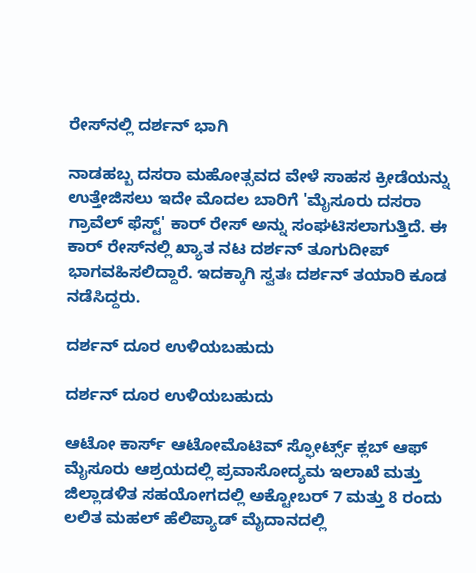ರೇಸ್‍ನಲ್ಲಿ ದರ್ಶನ್ ಭಾಗಿ

ನಾಡಹಬ್ಬ ದಸರಾ ಮಹೋತ್ಸವದ ವೇಳೆ ಸಾಹಸ ಕ್ರೀಡೆಯನ್ನು ಉತ್ತೇಜಿಸಲು ಇದೇ ಮೊದಲ ಬಾರಿಗೆ 'ಮೈಸೂರು ದಸರಾ ಗ್ರಾವೆಲ್ ಫೆಸ್ಟ್' ಕಾರ್ ರೇಸ್ ಅನ್ನು ಸಂಘಟಿಸಲಾಗುತ್ತಿದೆ. ಈ ಕಾರ್ ರೇಸ್‍ನಲ್ಲಿ ಖ್ಯಾತ ನಟ ದರ್ಶನ್ ತೂಗುದೀಪ್ ಭಾಗವಹಿಸಲಿದ್ದಾರೆ. ಇದಕ್ಕಾಗಿ ಸ್ವತಃ ದರ್ಶನ್ ತಯಾರಿ ಕೂಡ ನಡೆಸಿದ್ದರು.

ದರ್ಶನ್ ದೂರ ಉಳಿಯಬಹುದು

ದರ್ಶನ್ ದೂರ ಉಳಿಯಬಹುದು

ಆಟೋ ಕಾರ್ಸ್ ಆಟೋಮೊಟಿವ್ ಸ್ಫೋರ್ಟ್ಸ್ ಕ್ಲಬ್ ಆಫ್ ಮೈಸೂರು ಆಶ್ರಯದಲ್ಲಿ ಪ್ರವಾಸೋದ್ಯಮ ಇಲಾಖೆ ಮತ್ತು ಜಿಲ್ಲಾಡಳಿತ ಸಹಯೋಗದಲ್ಲಿ ಅಕ್ಟೋಬರ್ 7 ಮತ್ತು 8 ರಂದು ಲಲಿತ ಮಹಲ್ ಹೆಲಿಪ್ಯಾಡ್ ಮೈದಾನದಲ್ಲಿ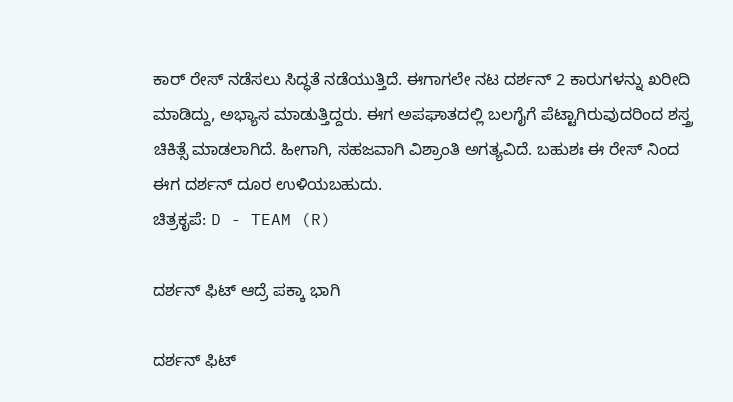ಕಾರ್ ರೇಸ್ ನಡೆಸಲು ಸಿದ್ಧತೆ ನಡೆಯುತ್ತಿದೆ. ಈಗಾಗಲೇ ನಟ ದರ್ಶನ್ 2 ಕಾರುಗಳನ್ನು ಖರೀದಿ ಮಾಡಿದ್ದು, ಅಭ್ಯಾಸ ಮಾಡುತ್ತಿದ್ದರು. ಈಗ ಅಪಘಾತದಲ್ಲಿ ಬಲಗೈಗೆ ಪೆಟ್ಟಾಗಿರುವುದರಿಂದ ಶಸ್ತ್ರ ಚಿಕಿತ್ಸೆ ಮಾಡಲಾಗಿದೆ. ಹೀಗಾಗಿ, ಸಹಜವಾಗಿ ವಿಶ್ರಾಂತಿ ಅಗತ್ಯವಿದೆ. ಬಹುಶಃ ಈ ರೇಸ್ ನಿಂದ ಈಗ ದರ್ಶನ್ ದೂರ ಉಳಿಯಬಹುದು.
ಚಿತ್ರಕೃಪೆ: D - TEAM (R)

ದರ್ಶನ್ ಫಿಟ್ ಆದ್ರೆ ಪಕ್ಕಾ ಭಾಗಿ

ದರ್ಶನ್ ಫಿಟ್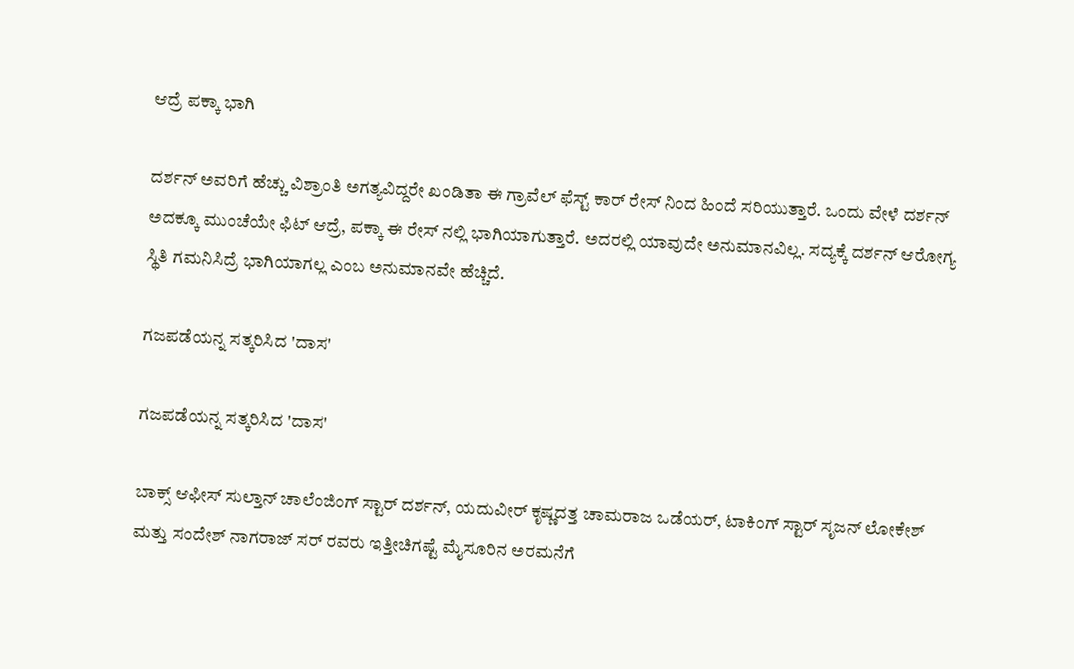ಆದ್ರೆ ಪಕ್ಕಾ ಭಾಗಿ

ದರ್ಶನ್ ಅವರಿಗೆ ಹೆಚ್ಚು ವಿಶ್ರಾಂತಿ ಅಗತ್ಯವಿದ್ದರೇ ಖಂಡಿತಾ ಈ ಗ್ರಾವೆಲ್ ಫೆಸ್ಟ್ ಕಾರ್ ರೇಸ್ ನಿಂದ ಹಿಂದೆ ಸರಿಯುತ್ತಾರೆ. ಒಂದು ವೇಳೆ ದರ್ಶನ್ ಅದಕ್ಕೂ ಮುಂಚೆಯೇ ಫಿಟ್ ಆದ್ರೆ, ಪಕ್ಕಾ ಈ ರೇಸ್ ನಲ್ಲಿ ಭಾಗಿಯಾಗುತ್ತಾರೆ. ಅದರಲ್ಲಿ ಯಾವುದೇ ಅನುಮಾನವಿಲ್ಲ. ಸದ್ಯಕ್ಕೆ ದರ್ಶನ್ ಆರೋಗ್ಯ ಸ್ಥಿತಿ ಗಮನಿಸಿದ್ರೆ ಭಾಗಿಯಾಗಲ್ಲ ಎಂಬ ಅನುಮಾನವೇ ಹೆಚ್ಚಿದೆ.

ಗಜಪಡೆಯನ್ನ ಸತ್ಕರಿಸಿದ 'ದಾಸ'

ಗಜಪಡೆಯನ್ನ ಸತ್ಕರಿಸಿದ 'ದಾಸ'

ಬಾಕ್ಸ್ ಆಫೀಸ್ ಸುಲ್ತಾನ್ ಚಾಲೆಂಜಿಂಗ್ ಸ್ಟಾರ್ ದರ್ಶನ್, ಯದುವೀರ್ ಕೃಷ್ಣದತ್ತ ಚಾಮರಾಜ ಒಡೆಯರ್, ಟಾಕಿಂಗ್ ಸ್ಟಾರ್ ಸೃಜನ್ ಲೋಕೇಶ್ ಮತ್ತು ಸಂದೇಶ್ ನಾಗರಾಜ್ ಸರ್ ರವರು ಇತ್ತೀಚಿಗಷ್ಟೆ ಮೈಸೂರಿನ ಅರಮನೆಗೆ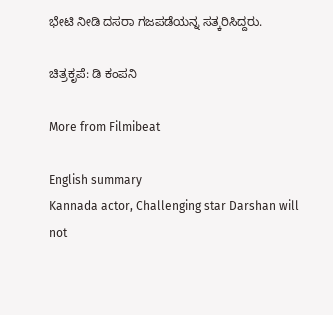ಭೇಟಿ ನೀಡಿ ದಸರಾ ಗಜಪಡೆಯನ್ನ ಸತ್ಕರಿಸಿದ್ದರು.

ಚಿತ್ರಕೃಪೆ: ಡಿ ಕಂಪನಿ

More from Filmibeat

English summary
Kannada actor, Challenging star Darshan will not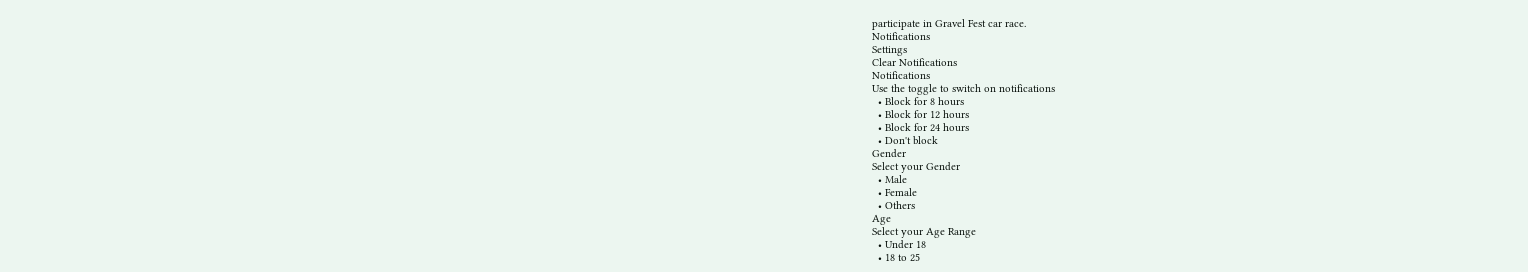participate in Gravel Fest car race.
Notifications
Settings
Clear Notifications
Notifications
Use the toggle to switch on notifications
  • Block for 8 hours
  • Block for 12 hours
  • Block for 24 hours
  • Don't block
Gender
Select your Gender
  • Male
  • Female
  • Others
Age
Select your Age Range
  • Under 18
  • 18 to 25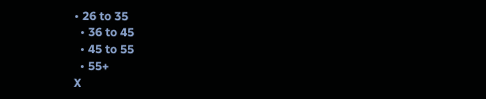• 26 to 35
  • 36 to 45
  • 45 to 55
  • 55+
X